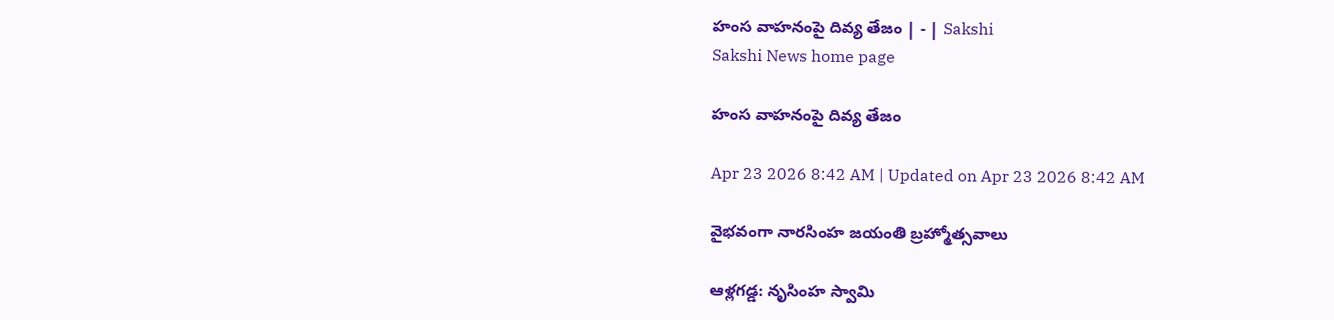హంస వాహనంపై దివ్య తేజం | - | Sakshi
Sakshi News home page

హంస వాహనంపై దివ్య తేజం

Apr 23 2026 8:42 AM | Updated on Apr 23 2026 8:42 AM

వైభవంగా నారసింహ జయంతి బ్రహ్మోత్సవాలు

ఆళ్లగడ్డ: నృసింహ స్వామి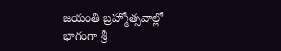జయంతి బ్రహ్మోత్సవాల్లో భాగంగా శ్రీ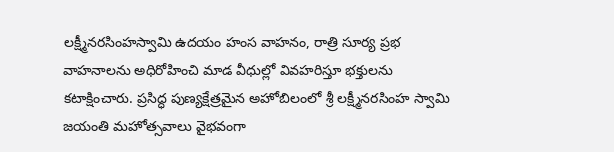లక్ష్మీనరసింహస్వామి ఉదయం హంస వాహనం, రాత్రి సూర్య ప్రభ వాహనాలను అధిరోహించి మాడ వీధుల్లో వివహరిస్తూ భక్తులను కటాక్షించారు. ప్రసిద్ధ పుణ్యక్షేత్రమైన అహోబిలంలో శ్రీ లక్ష్మీనరసింహ స్వామి జయంతి మహోత్సవాలు వైభవంగా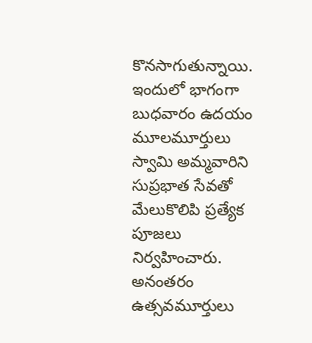కొనసాగుతున్నాయి. ఇందులో భాగంగా బుధవారం ఉదయం మూలమూర్తులు స్వామి అమ్మవారిని సుప్రభాత సేవతో మేలుకొలిపి ప్రత్యేక పూజలు నిర్వహించారు. అనంతరం ఉత్సవమూర్తులు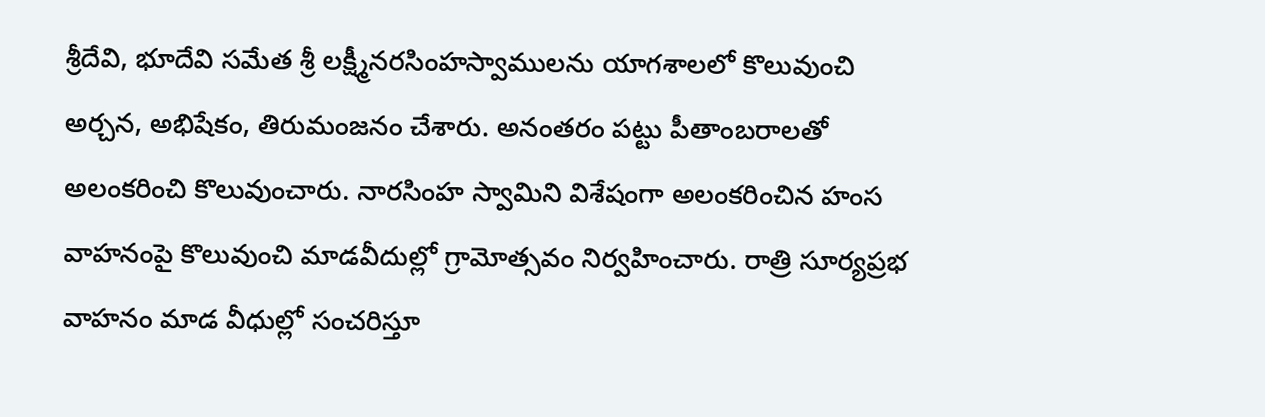శ్రీదేవి, భూదేవి సమేత శ్రీ లక్ష్మీనరసింహస్వాములను యాగశాలలో కొలువుంచి అర్చన, అభిషేకం, తిరుమంజనం చేశారు. అనంతరం పట్టు పీతాంబరాలతో అలంకరించి కొలువుంచారు. నారసింహ స్వామిని విశేషంగా అలంకరించిన హంస వాహనంపై కొలువుంచి మాడవీదుల్లో గ్రామోత్సవం నిర్వహించారు. రాత్రి సూర్యప్రభ వాహనం మాడ వీధుల్లో సంచరిస్తూ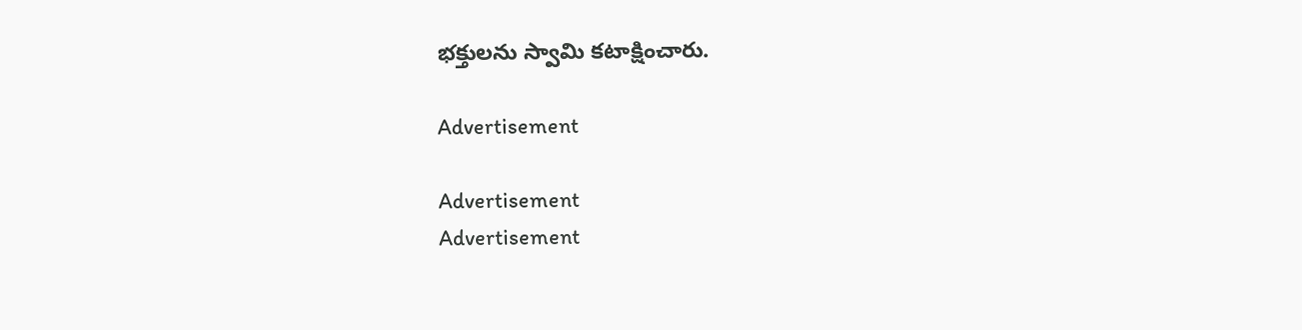భక్తులను స్వామి కటాక్షించారు.

Advertisement

Advertisement
Advertisement